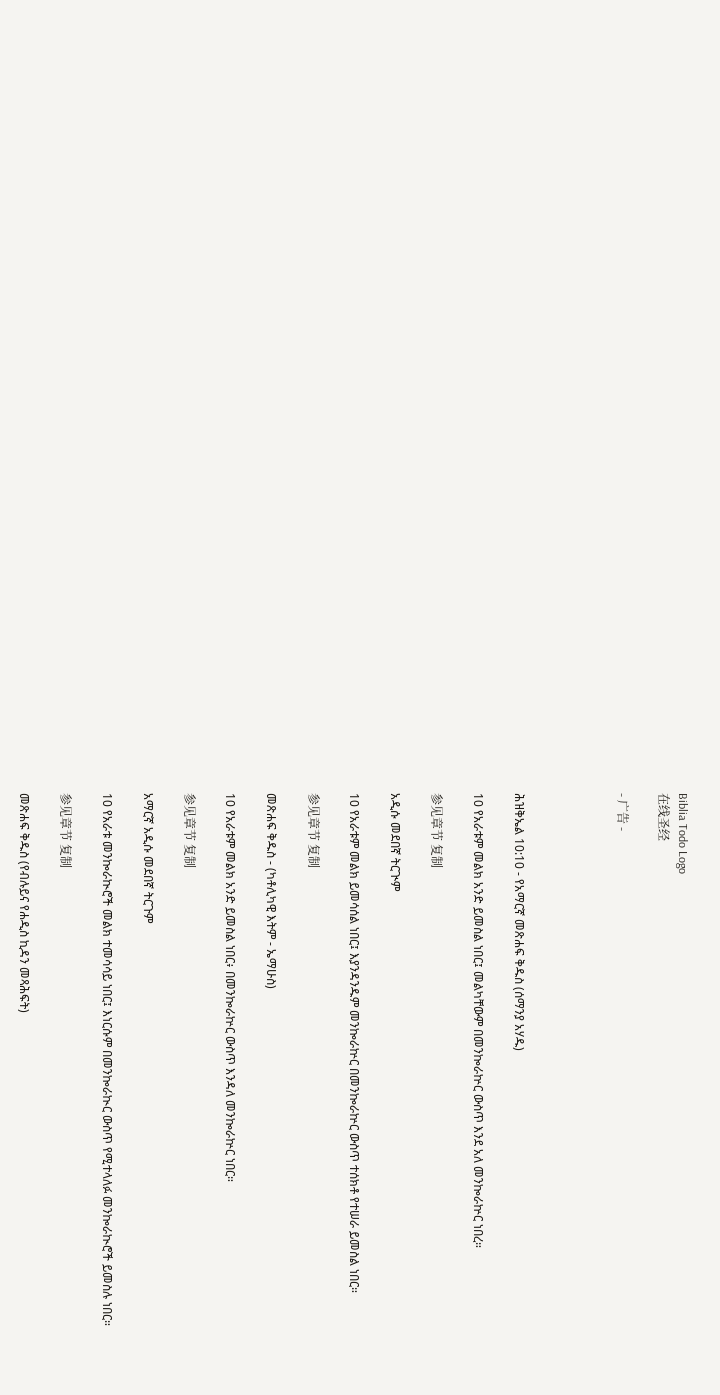Biblia Todo Logo
在线圣经

- 广告 -




ሕዝቅኤል 10:10 - የአማርኛ መጽሐፍ ቅዱስ (ሰማንያ አሃዱ)

10 የአራቱም መልክ አንድ ይመስል ነበር፤ መልካቸውም በመንኰራኵር ውስጥ እንደ አለ መንኰራኵር ነበረ።

参见章节 复制

አዲሱ መደበኛ ትርጒም

10 የአራቱም መልክ ይመሳሰል ነበር፤ እያንዳንዱም መንኰራኵር በመንኰራኵር ውስጥ ተሰክቶ የተሠራ ይመስል ነበር።

参见章节 复制

መጽሐፍ ቅዱስ - (ካቶሊካዊ እትም - ኤማሁስ)

10 የአራቱም መልክ አንድ ይመስል ነበር፥ በመንኰራኵር ውስጥ እንዳለ መንኰራኵር ነበር።

参见章节 复制

አማርኛ አዲሱ መደበኛ ትርጉም

10 የአራቱ መንኰራኲሮች መልክ ተመሳሳይ ነበር፤ እነርሱም በመንኰራኲር ውስጥ የሚተላለፉ መንኰራኲሮች ይመስሉ ነበር።

参见章节 复制

መጽሐፍ ቅዱስ (የብሉይና የሐዲስ ኪዳን መጻሕፍት)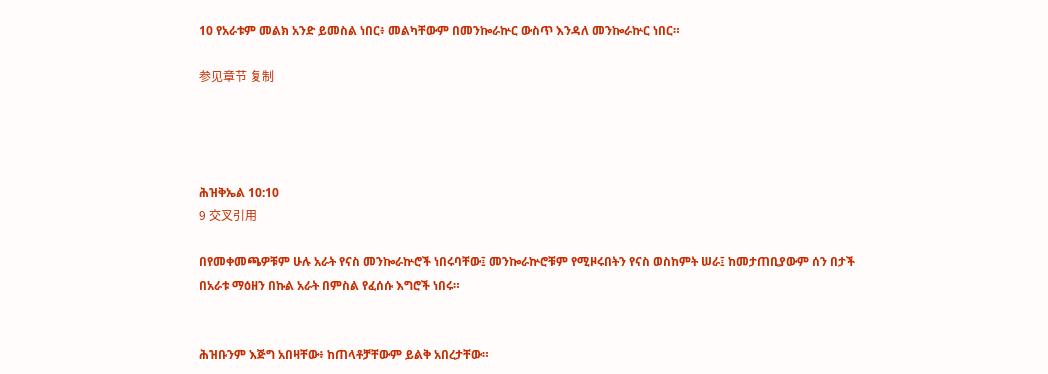10 የአራቱም መልክ አንድ ይመስል ነበር፥ መልካቸውም በመንኰራኵር ውስጥ እንዳለ መንኰራኵር ነበር።

参见章节 复制




ሕዝቅኤል 10:10
9 交叉引用

በየመቀመጫዎቹም ሁሉ አራት የናስ መንኰራኵሮች ነበሩባቸው፤ መንኰራኵሮቹም የሚዞሩበትን የናስ ወስከምት ሠራ፤ ከመታጠቢያውም ሰን በታች በአራቱ ማዕዘን በኩል አራት በምስል የፈሰሱ እግሮች ነበሩ።


ሕዝቡንም እጅግ አበዛቸው፥ ከጠላቶቻቸውም ይልቅ አበረታቸው።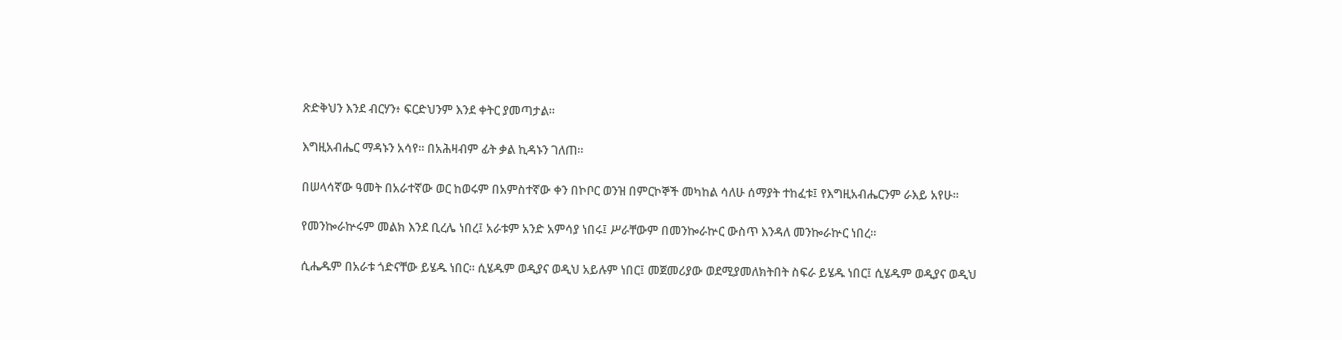ጽድቅህን እንደ ብርሃን፥ ፍርድህንም እንደ ቀትር ያመጣታል።


እግዚአብሔር ማዳኑን አሳየ። በአሕዛብም ፊት ቃል ኪዳኑን ገለጠ።


በሠላሳኛው ዓመት በአራተኛው ወር ከወሩም በአምስተኛው ቀን በኮቦር ወንዝ በምርኮኞች መካከል ሳለሁ ሰማያት ተከፈቱ፤ የእግዚአብሔርንም ራእይ አየሁ።


የመንኰራኵሩም መልክ እንደ ቢረሌ ነበረ፤ አራቱም አንድ አምሳያ ነበሩ፤ ሥራቸውም በመንኰራኵር ውስጥ እንዳለ መንኰራኵር ነበረ።


ሲሔዱም በአራቱ ጎድናቸው ይሄዱ ነበር። ሲሄዱም ወዲያና ወዲህ አይሉም ነበር፤ መጀመሪያው ወደሚያመለክትበት ስፍራ ይሄዱ ነበር፤ ሲሄዱም ወዲያና ወዲህ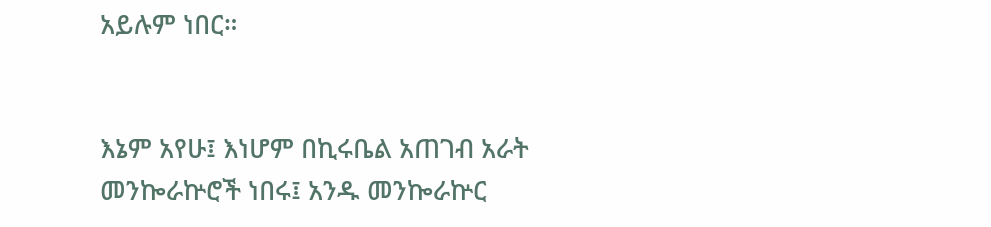አይሉም ነበር።


እኔም አየሁ፤ እነሆም በኪሩቤል አጠገብ አራት መንኰራኵሮች ነበሩ፤ አንዱ መንኰራኵር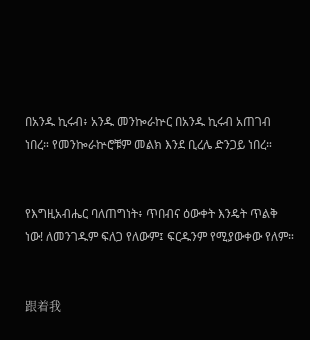በአንዱ ኪሩብ፥ አንዱ መንኰራኵር በአንዱ ኪሩብ አጠገብ ነበረ። የመንኰራኵሮቹም መልክ እንደ ቢረሌ ድንጋይ ነበረ።


የእግዚአብሔር ባለጠግነት፥ ጥበብና ዕውቀት እንዴት ጥልቅ ነው! ለመንገዱም ፍለጋ የለውም፤ ፍርዱንም የሚያውቀው የለም።


跟着我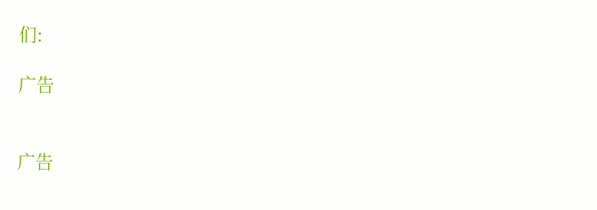们:

广告


广告